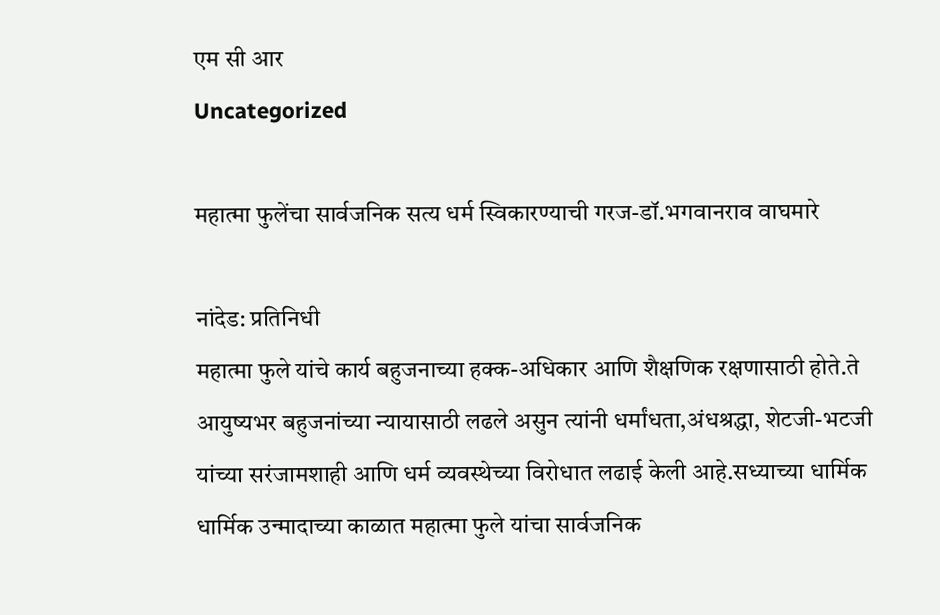एम सी आर
Uncategorized

महात्मा फुलेंचा सार्वजनिक सत्य धर्म स्विकारण्याची गरज-डॉ.भगवानराव वाघमारे

नांदेड: प्रतिनिधी
महात्मा फुले यांचे कार्य बहुजनाच्या हक्क-अधिकार आणि शैक्षणिक रक्षणासाठी होते.ते आयुष्यभर बहुजनांच्या न्यायासाठी लढले असुन त्यांनी धर्मांधता,अंधश्रद्धा, शेटजी-भटजी यांच्या सरंजामशाही आणि धर्म व्यवस्थेच्या विरोधात लढाई केली आहे.सध्याच्या धार्मिक धार्मिक उन्मादाच्या काळात महात्मा फुले यांचा सार्वजनिक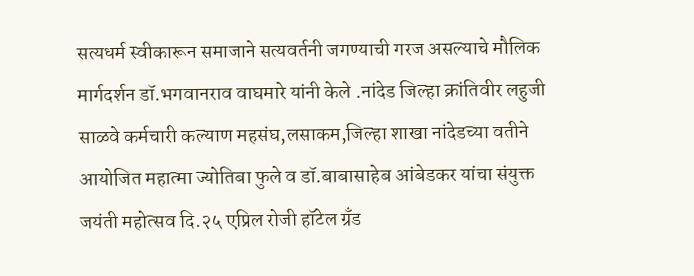सत्यधर्म स्वीकारून समाजाने सत्यवर्तनी जगण्याची गरज असल्याचे मौलिक मार्गदर्शन डॉ.भगवानराव वाघमारे यांनी केले .नांदेड जिल्हा क्रांतिवीर लहुजी साळवे कर्मचारी कल्याण महसंघ,लसाकम,जिल्हा शाखा नांदेडच्या वतीने आयोजित महात्मा ज्योतिबा फुले व डॉ.बाबासाहेब आंबेडकर यांचा संयुक्त जयंती महोत्सव दि.२५ एप्रिल रोजी हॉटेल ग्रँड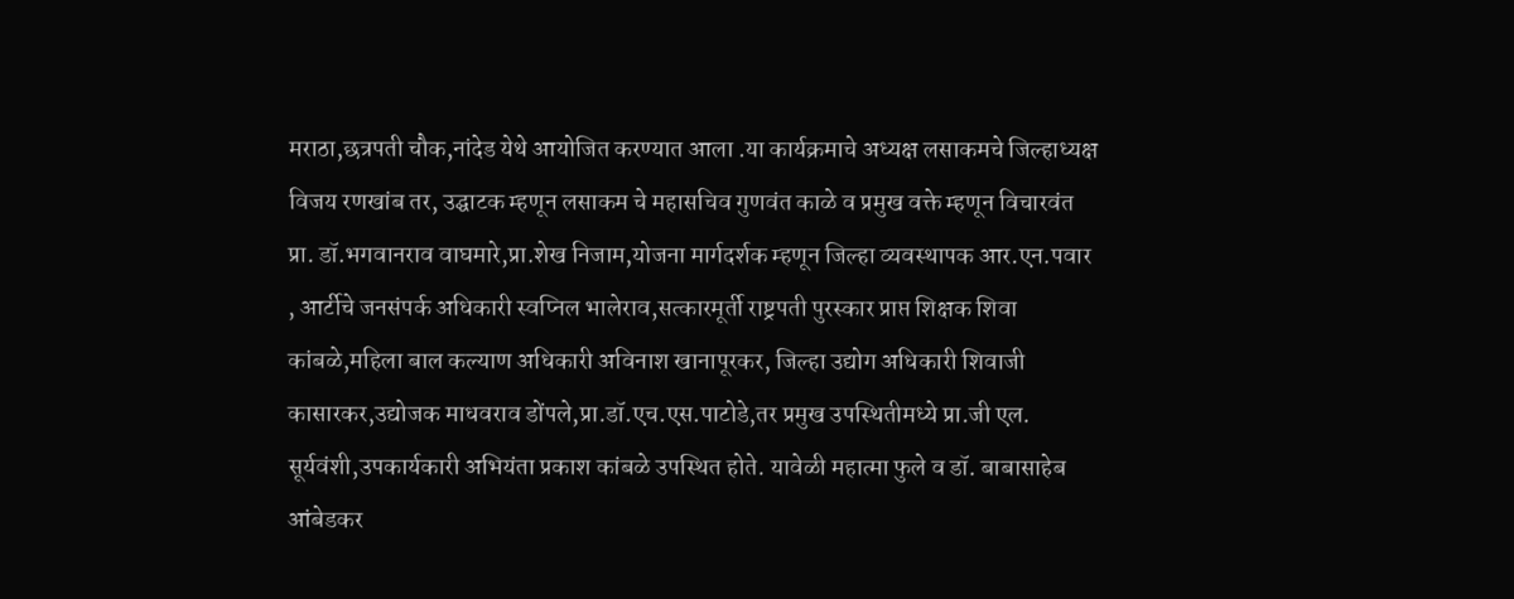मराठा,छत्रपती चौक,नांदेड येथे आयोजित करण्यात आला .या कार्यक्रमाचे अध्यक्ष लसाकमचे जिल्हाध्यक्ष विजय रणखांब तर, उद्घाटक म्हणून लसाकम चे महासचिव गुणवंत काळे व प्रमुख वक्ते म्हणून विचारवंत प्रा. डॉ.भगवानराव वाघमारे,प्रा.शेख निजाम,योजना मार्गदर्शक म्हणून जिल्हा व्यवस्थापक आर.एन.पवार , आर्टीचे जनसंपर्क अधिकारी स्वप्निल भालेराव,सत्कारमूर्ती राष्ट्रपती पुरस्कार प्राप्त शिक्षक शिवा कांबळे,महिला बाल कल्याण अधिकारी अविनाश खानापूरकर, जिल्हा उद्योग अधिकारी शिवाजी कासारकर,उद्योजक माधवराव डोंपले,प्रा.डॉ.एच.एस.पाटोडे,तर प्रमुख उपस्थितीमध्ये प्रा.जी एल. सूर्यवंशी,उपकार्यकारी अभियंता प्रकाश कांबळे उपस्थित होते. यावेळी महात्मा फुले व डॉ. बाबासाहेब आंबेडकर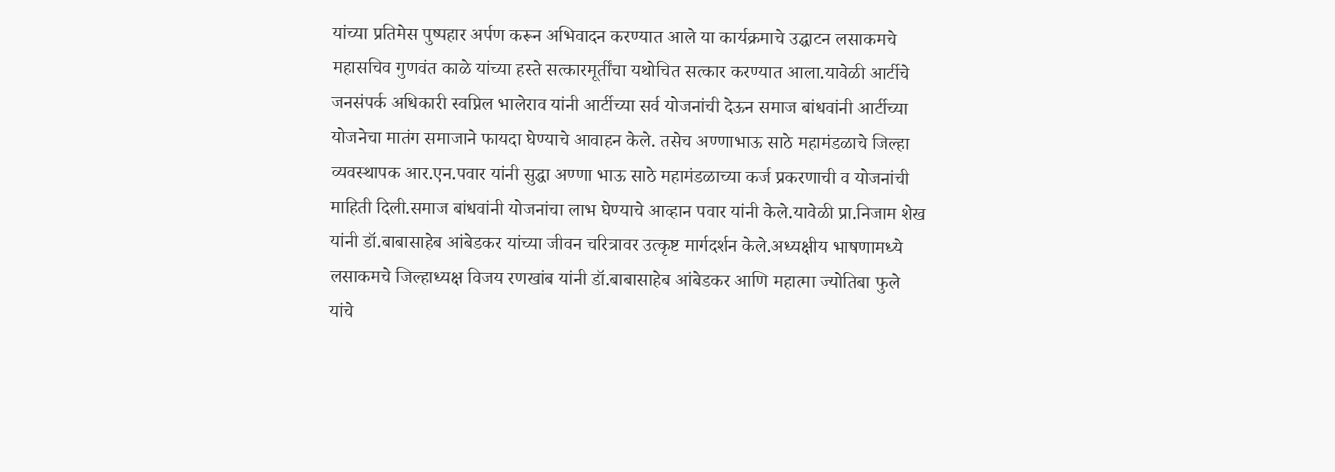यांच्या प्रतिमेस पुष्पहार अर्पण करून अभिवादन करण्यात आले या कार्यक्रमाचे उद्घाटन लसाकमचे महासचिव गुणवंत काळे यांच्या हस्ते सत्कारमूर्तींचा यथोचित सत्कार करण्यात आला.यावेळी आर्टीचे जनसंपर्क अधिकारी स्वप्निल भालेराव यांनी आर्टीच्या सर्व योजनांची देऊन समाज बांधवांनी आर्टीच्या योजनेचा मातंग समाजाने फायदा घेण्याचे आवाहन केले. तसेच अण्णाभाऊ साठे महामंडळाचे जिल्हा व्यवस्थापक आर.एन.पवार यांनी सुद्धा अण्णा भाऊ साठे महामंडळाच्या कर्ज प्रकरणाची व योजनांची माहिती दिली.समाज बांधवांनी योजनांचा लाभ घेण्याचे आव्हान पवार यांनी केले.यावेळी प्रा.निजाम शेख यांनी डॉ.बाबासाहेब आंबेडकर यांच्या जीवन चरित्रावर उत्कृष्ट मार्गदर्शन केले.अध्यक्षीय भाषणामध्ये लसाकमचे जिल्हाध्यक्ष विजय रणखांब यांनी डॉ.बाबासाहेब आंबेडकर आणि महात्मा ज्योतिबा फुले यांचे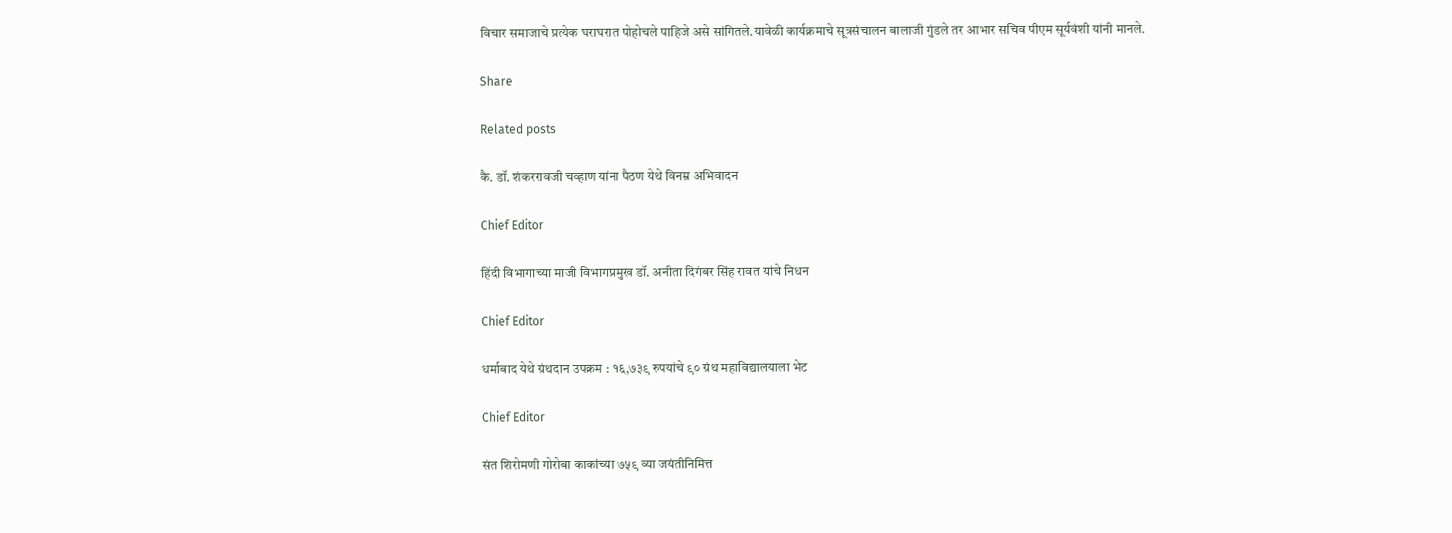विचार समाजाचे प्रत्येक घराघरात पोहोचले पाहिजे असे सांगितले.यावेळी कार्यक्रमाचे सूत्रसंचालन बालाजी गुंडले तर आभार सचिव पीएम सूर्यवंशी यांनी मानले.

Share

Related posts

कै. डॉ. शंकररावजी चव्हाण यांना पैठण येथे विनम्र अभिवादन

Chief Editor

हिंदी विभागाच्या माजी विभागप्रमुख डॉ. अनीता दिगंबर सिंह रावत यांचे निधन

Chief Editor

धर्माबाद येथे ग्रंथदान उपक्रम : १६,७३९ रुपयांचे ९० ग्रंथ महाविद्यालयाला भेट

Chief Editor

संत शिरोमणी गोरोबा काकांच्या ७५९ व्या जयंतीनिमित्त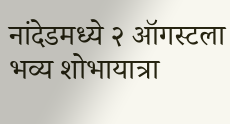नांदेडमध्ये २ ऑगस्टला भव्य शोभायात्रा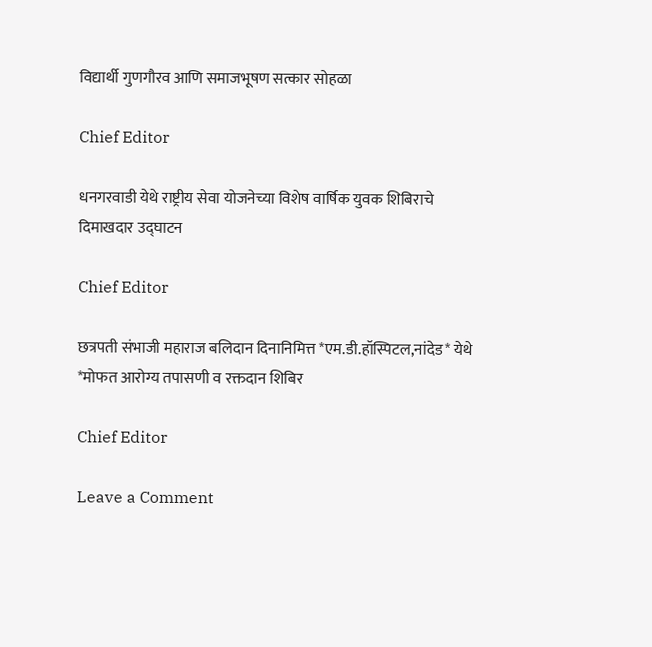विद्यार्थी गुणगौरव आणि समाजभूषण सत्कार सोहळा

Chief Editor

धनगरवाडी येथे राष्ट्रीय सेवा योजनेच्या विशेष वार्षिक युवक शिबिराचे दिमाखदार उद्घाटन

Chief Editor

छत्रपती संभाजी महाराज बलिदान दिनानिमित्त *एम.डी.हॉस्पिटल,नांदेड* येथे *मोफत आरोग्य तपासणी व रक्तदान शिबिर

Chief Editor

Leave a Comment